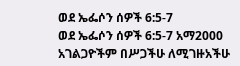ወደ ኤፌሶን ሰዎች 6:5-7
ወደ ኤፌሶን ሰዎች 6:5-7 አማ2000
አገልጋዮችም በሥጋችሁ ለሚገዙአችሁ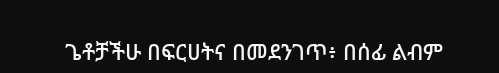ጌቶቻችሁ በፍርሀትና በመደንገጥ፥ በሰፊ ልብም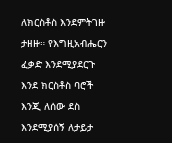ለክርስቶስ እንደምትገዙ ታዘዙ። የእግዚአብሔርን ፈቃድ እንደሚያደርጉ እንደ ክርስቶስ ባሮች እንጂ ለሰው ደስ እንደሚያሰኝ ለታይታ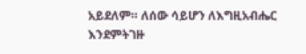አይደለም። ለሰው ሳይሆን ለእግዚአብሔር እንደምትገዙ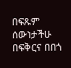በፍጹም ሰውነታችሁ በፍቅርና በበጎ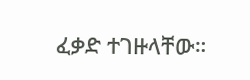ፈቃድ ተገዙላቸው።